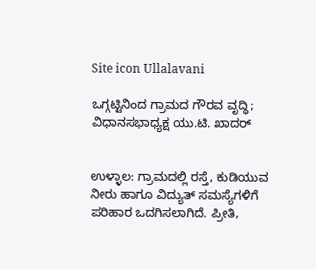Site icon Ullalavani

ಒಗ್ಗಟ್ಟಿನಿಂದ ಗ್ರಾಮದ ಗೌರವ ವೃದ್ಧಿ; ವಿಧಾನಸಭಾಧ್ಯಕ್ಷ ಯು.ಟಿ. ಖಾದರ್


ಉಳ್ಳಾಲ: ಗ್ರಾಮದಲ್ಲಿ ರಸ್ತೆ, ಕುಡಿಯುವ ನೀರು ಹಾಗೂ ವಿದ್ಯುತ್ ಸಮಸ್ಯೆಗಳಿಗೆ ಪರಿಹಾರ ಒದಗಿಸಲಾಗಿದೆ. ಪ್ರೀತಿ,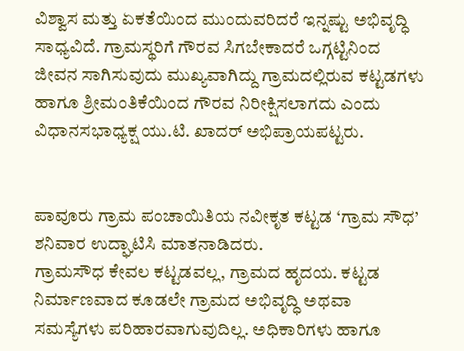ವಿಶ್ವಾಸ ಮತ್ತು ಏಕತೆಯಿಂದ ಮುಂದುವರಿದರೆ ಇನ್ನಷ್ಟು ಅಭಿವೃದ್ಧಿ ಸಾಧ್ಯವಿದೆ. ಗ್ರಾಮಸ್ಥರಿಗೆ ಗೌರವ ಸಿಗಬೇಕಾದರೆ ಒಗ್ಗಟ್ಟಿನಿಂದ ಜೀವನ ಸಾಗಿಸುವುದು ಮುಖ್ಯವಾಗಿದ್ದು ಗ್ರಾಮದಲ್ಲಿರುವ ಕಟ್ಟಡಗಳು ಹಾಗೂ ಶ್ರೀಮಂತಿಕೆಯಿಂದ ಗೌರವ ನಿರೀಕ್ಷಿಸಲಾಗದು ಎಂದು ವಿಧಾನಸಭಾಧ್ಯಕ್ಷ ಯು.ಟಿ. ಖಾದರ್ ಅಭಿಪ್ರಾಯಪಟ್ಟರು.


ಪಾವೂರು ಗ್ರಾಮ ಪಂಚಾಯಿತಿಯ ನವೀಕೃತ ಕಟ್ಟಡ ‘ಗ್ರಾಮ ಸೌಧ’ ಶನಿವಾರ ಉದ್ಘಾಟಿಸಿ ಮಾತನಾಡಿದರು.
ಗ್ರಾಮಸೌಧ ಕೇವಲ ಕಟ್ಟಡವಲ್ಲ, ಗ್ರಾಮದ ಹೃದಯ. ಕಟ್ಟಡ ನಿರ್ಮಾಣವಾದ ಕೂಡಲೇ ಗ್ರಾಮದ ಅಭಿವೃದ್ಧಿ ಅಥವಾ ಸಮಸ್ಯೆಗಳು ಪರಿಹಾರವಾಗುವುದಿಲ್ಲ. ಅಧಿಕಾರಿಗಳು ಹಾಗೂ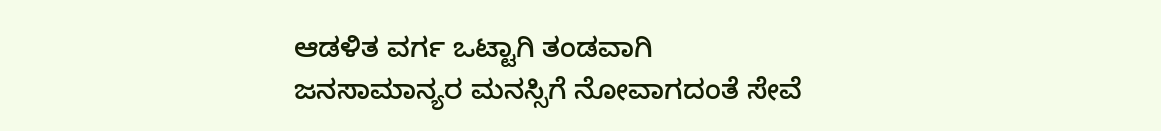ಆಡಳಿತ ವರ್ಗ ಒಟ್ಟಾಗಿ ತಂಡವಾಗಿ ಜನಸಾಮಾನ್ಯರ ಮನಸ್ಸಿಗೆ ನೋವಾಗದಂತೆ ಸೇವೆ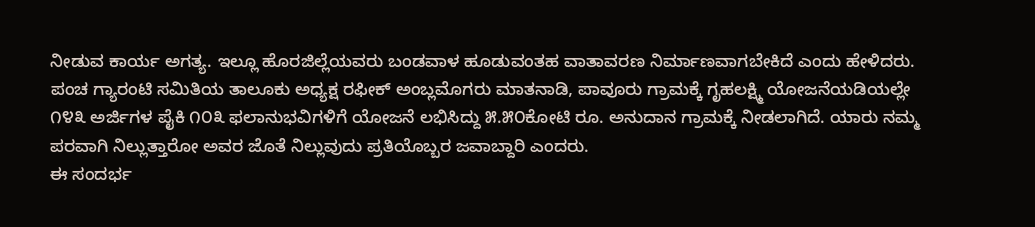ನೀಡುವ ಕಾರ್ಯ ಅಗತ್ಯ. ಇಲ್ಲೂ ಹೊರಜಿಲ್ಲೆಯವರು ಬಂಡವಾಳ ಹೂಡುವಂತಹ ವಾತಾವರಣ ನಿರ್ಮಾಣವಾಗಬೇಕಿದೆ ಎಂದು ಹೇಳಿದರು.
ಪಂಚ ಗ್ಯಾರಂಟಿ ಸಮಿತಿಯ ತಾಲೂಕು ಅಧ್ಯಕ್ಷ ರಫೀಕ್ ಅಂಬ್ಲಮೊಗರು ಮಾತನಾಡಿ, ಪಾವೂರು ಗ್ರಾಮಕ್ಕೆ ಗೃಹಲಕ್ಷ್ಮಿ ಯೋಜನೆಯಡಿಯಲ್ಲೇ ೧೪೩ ಅರ್ಜಿಗಳ ಪೈಕಿ ೧೦೩ ಫಲಾನುಭವಿಗಳಿಗೆ ಯೋಜನೆ ಲಭಿಸಿದ್ದು ೫.೫೦ಕೋಟಿ ರೂ. ಅನುದಾನ ಗ್ರಾಮಕ್ಕೆ ನೀಡಲಾಗಿದೆ. ಯಾರು ನಮ್ಮ ಪರವಾಗಿ ನಿಲ್ಲುತ್ತಾರೋ ಅವರ ಜೊತೆ ನಿಲ್ಲುವುದು ಪ್ರತಿಯೊಬ್ಬರ ಜವಾಬ್ದಾರಿ ಎಂದರು.
ಈ ಸಂದರ್ಭ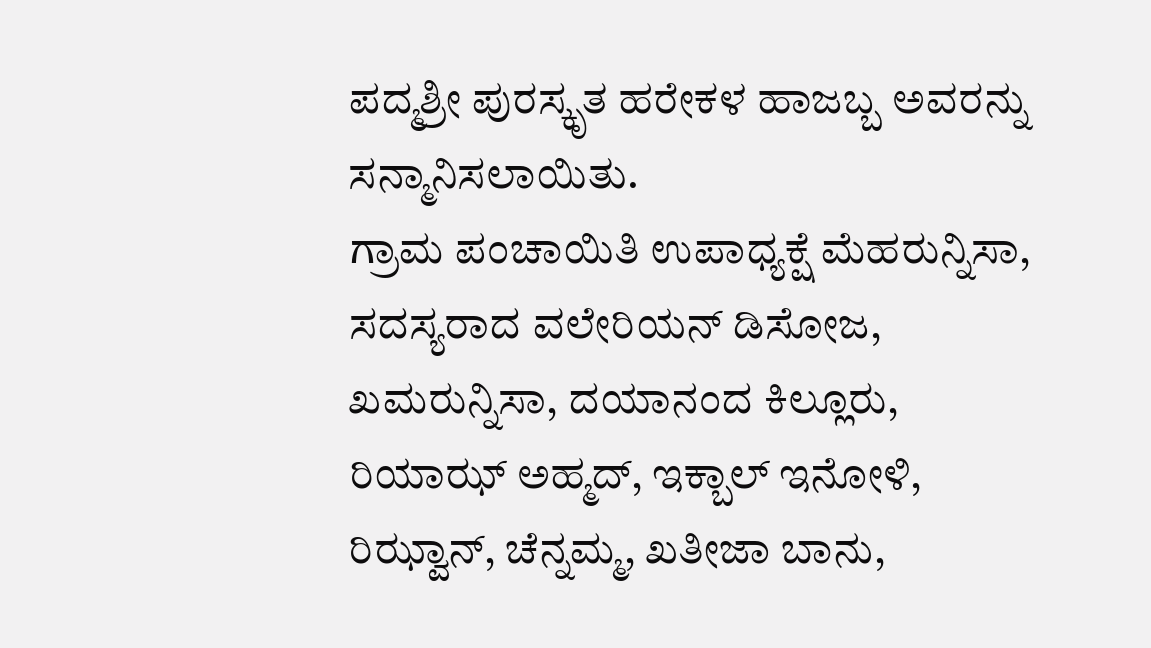ಪದ್ಮಶ್ರೀ ಪುರಸ್ಕೃತ ಹರೇಕಳ ಹಾಜಬ್ಬ ಅವರನ್ನು ಸನ್ಮಾನಿಸಲಾಯಿತು.
ಗ್ರಾಮ ಪಂಚಾಯಿತಿ ಉಪಾಧ್ಯಕ್ಷೆ ಮೆಹರುನ್ನಿಸಾ, ಸದಸ್ಯರಾದ ವಲೇರಿಯನ್ ಡಿಸೋಜ, ಖಮರುನ್ನಿಸಾ, ದಯಾನಂದ ಕಿಲ್ಲೂರು, ರಿಯಾಝ್ ಅಹ್ಮದ್, ಇಕ್ಬಾಲ್ ಇನೋಳಿ, ರಿಝ್ವಾನ್, ಚೆನ್ನಮ್ಮ, ಖತೀಜಾ ಬಾನು,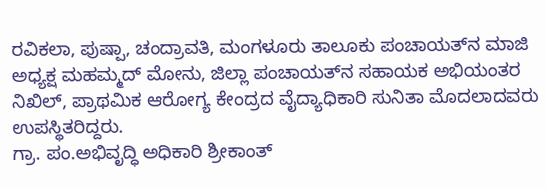ರವಿಕಲಾ, ಪುಷ್ಪಾ, ಚಂದ್ರಾವತಿ, ಮಂಗಳೂರು ತಾಲೂಕು ಪಂಚಾಯತ್‌ನ ಮಾಜಿ ಅಧ್ಯಕ್ಷ ಮಹಮ್ಮದ್ ಮೋನು, ಜಿಲ್ಲಾ ಪಂಚಾಯತ್‌ನ ಸಹಾಯಕ ಅಭಿಯಂತರ ನಿಖಿಲ್, ಪ್ರಾಥಮಿಕ ಆರೋಗ್ಯ ಕೇಂದ್ರದ ವೈದ್ಯಾಧಿಕಾರಿ ಸುನಿತಾ ಮೊದಲಾದವರು ಉಪಸ್ಥಿತರಿದ್ದರು.
ಗ್ರಾ. ಪಂ.ಅಭಿವೃದ್ಧಿ ಅಧಿಕಾರಿ ಶ್ರೀಕಾಂತ್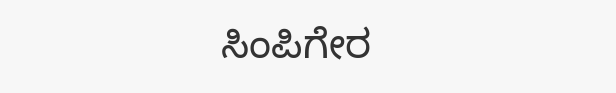ಸಿಂಪಿಗೇರ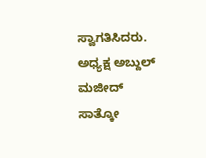ಸ್ವಾಗತಿಸಿದರು. ಅಧ್ಯಕ್ಷ ಅಬ್ದುಲ್ ಮಜೀದ್ ಸಾತ್ಕೋ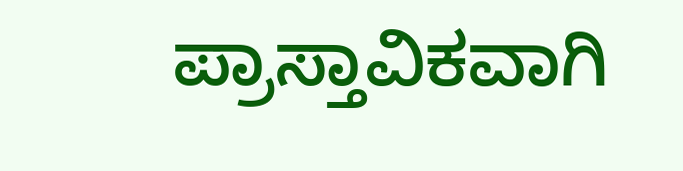ಪ್ರಾಸ್ತಾವಿಕವಾಗಿ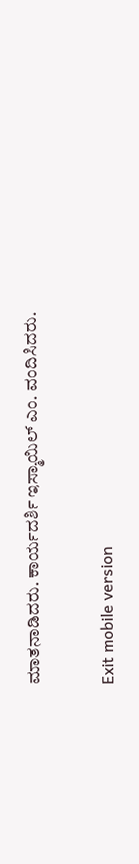ಮಾತನಾಡಿದರು. ಕಾರ್ಯದರ್ಶಿ ಇಸ್ಮಾಯಿಲ್ ಎಂ. ವಂದಿಸಿದರು.

Exit mobile version